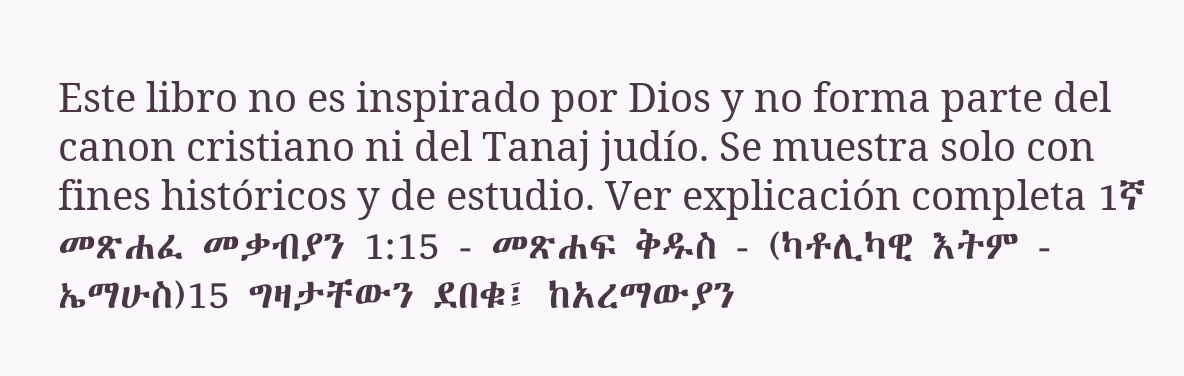Este libro no es inspirado por Dios y no forma parte del canon cristiano ni del Tanaj judío. Se muestra solo con fines históricos y de estudio. Ver explicación completa 1ኛ መጽሐፈ መቃብያን 1:15 - መጽሐፍ ቅዱስ - (ካቶሊካዊ እትም - ኤማሁስ)15 ግዛታቸውን ደበቁ፤ ከአረማውያን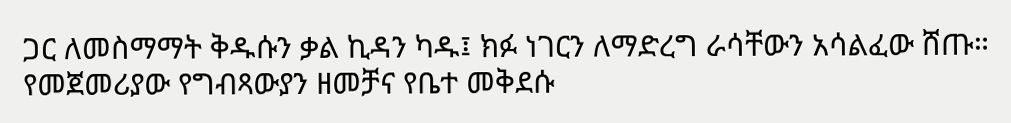ጋር ለመስማማት ቅዱሱን ቃል ኪዳን ካዱ፤ ክፉ ነገርን ለማድረግ ራሳቸውን አሳልፈው ሸጡ። የመጀመሪያው የግብጻውያን ዘመቻና የቤተ መቅደሱ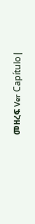መዘረፍ Ver Capítulo |